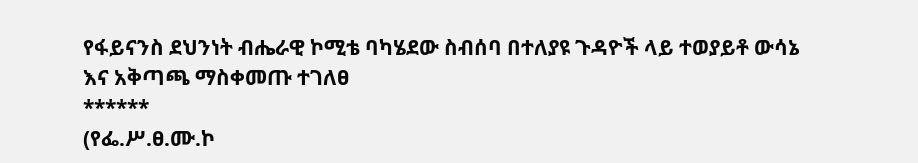የፋይናንስ ደህንነት ብሔራዊ ኮሚቴ ባካሄደው ስብሰባ በተለያዩ ጉዳዮች ላይ ተወያይቶ ውሳኔ እና አቅጣጫ ማስቀመጡ ተገለፀ
******
(የፌ.ሥ.ፀ.ሙ.ኮ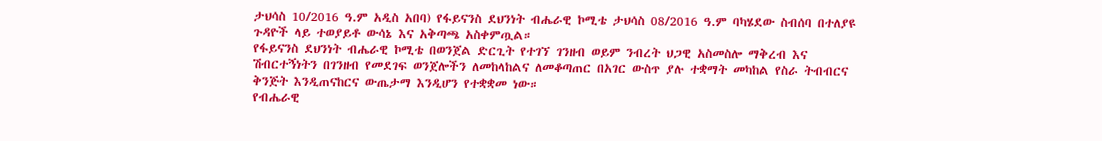ታህሳስ 10/2016 ዓ.ም አዲስ አበባ) የፋይናንስ ደህንነት ብሔራዊ ኮሚቴ ታህሳስ 08/2016 ዓ.ም ባካሄደው ስብሰባ በተለያዩ ጉዳዮች ላይ ተወያይቶ ውሳኔ እና አቅጣጫ አስቀምጧል።
የፋይናንስ ደህንነት ብሔራዊ ኮሚቴ በወንጀል ድርጊት የተገኘ ገንዘብ ወይም ንብረት ህጋዊ አስመስሎ ማቅረብ እና ሽብርተኝነትን በገንዘብ የመደገፍ ወንጀሎችን ለመከላከልና ለመቆጣጠር በአገር ውስጥ ያሉ ተቋማት መካከል የስራ ትብብርና ቅንጅት እንዲጠናከርና ውጤታማ እንዲሆን የተቋቋመ ነው።
የብሔራዊ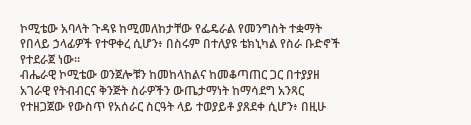ኮሚቴው አባላት ጉዳዩ ከሚመለከታቸው የፌዴራል የመንግስት ተቋማት የበላይ ኃላፊዎች የተዋቀረ ሲሆን፥ በስሩም በተለያዩ ቴክኒካል የስራ ቡድኖች የተደራጀ ነው።
ብሔራዊ ኮሚቴው ወንጀሎቹን ከመከላከልና ከመቆጣጠር ጋር በተያያዘ አገራዊ የትብብርና ቅንጅት ስራዎችን ውጤታማነት ከማሳደግ አንጻር የተዘጋጀው የውስጥ የአሰራር ስርዓት ላይ ተወያይቶ ያጸደቀ ሲሆን፥ በዚሁ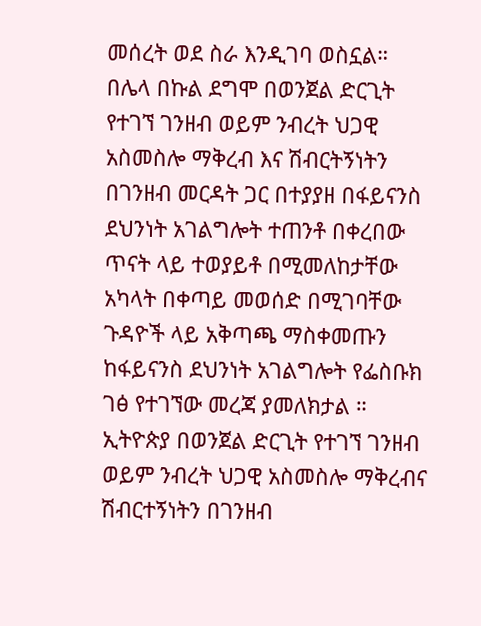መሰረት ወደ ስራ እንዲገባ ወስኗል።
በሌላ በኩል ደግሞ በወንጀል ድርጊት የተገኘ ገንዘብ ወይም ንብረት ህጋዊ አስመስሎ ማቅረብ እና ሽብርትኝነትን በገንዘብ መርዳት ጋር በተያያዘ በፋይናንስ ደህንነት አገልግሎት ተጠንቶ በቀረበው ጥናት ላይ ተወያይቶ በሚመለከታቸው አካላት በቀጣይ መወሰድ በሚገባቸው ጉዳዮች ላይ አቅጣጫ ማስቀመጡን ከፋይናንስ ደህንነት አገልግሎት የፌስቡክ ገፅ የተገኘው መረጃ ያመለክታል ።
ኢትዮጵያ በወንጀል ድርጊት የተገኘ ገንዘብ ወይም ንብረት ህጋዊ አስመስሎ ማቅረብና ሽብርተኝነትን በገንዘብ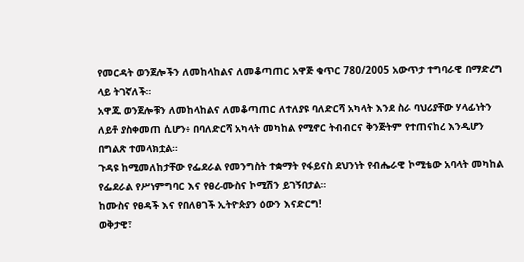የመርዳት ወንጀሎችን ለመከላከልና ለመቆጣጠር አዋጅ ቁጥር 780/2005 አውጥታ ተግባራዊ በማድረግ ላይ ትገኛለች።
አዋጁ ወንጀሎቹን ለመከላከልና ለመቆጣጠር ለተለያዩ ባለድርሻ አካላት እንደ ስራ ባህሪያቸው ሃላፊነትን ለይቶ ያስቀመጠ ሲሆን፥ በባለድርሻ አካላት መካከል የሚኖር ትብብርና ቅንጅትም የተጠናከረ እንዲሆን በግልጽ ተመላክቷል።
ጉዳዩ ከሚመለከታቸው የፌደራል የመንግስት ተቋማት የፋይናስ ደህንነት የብሔራዊ ኮሚቴው አባላት መካከል የፌደራል የሥነምግባር እና የፀረ-ሙስና ኮሚሽን ይገኝበታል።
ከሙስና የፀዳች እና የበለፀገች ኢትዮጵያን ዕውን እናድርግ!
ወቅታዊ፣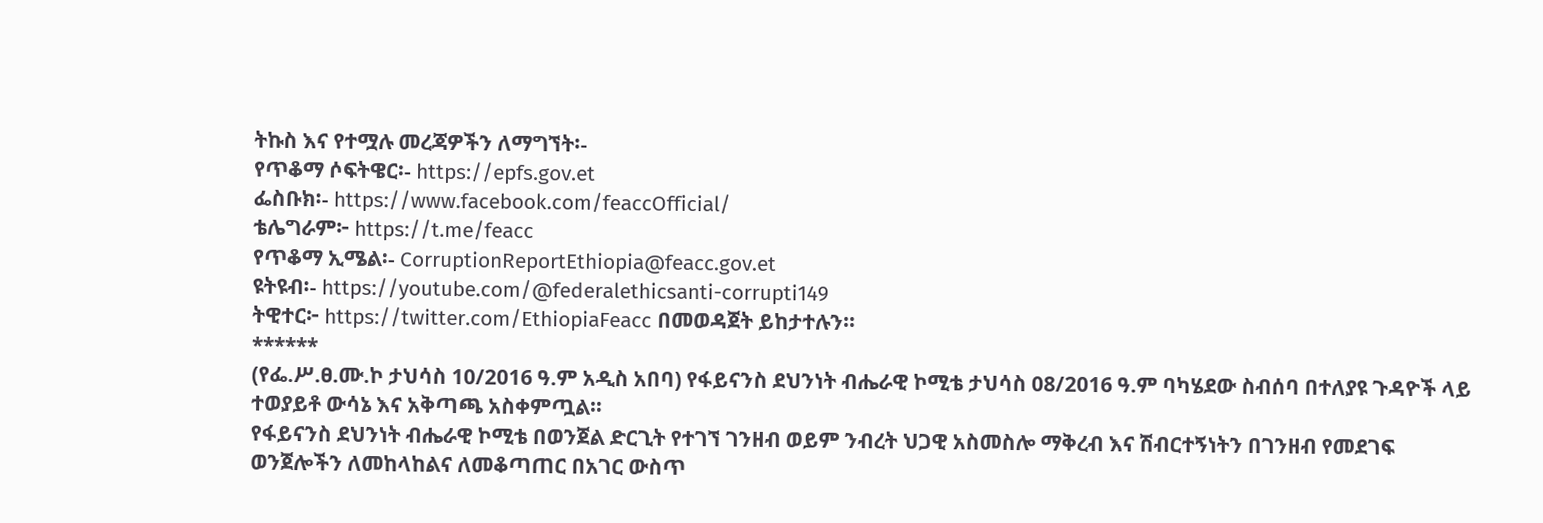ትኩስ እና የተሟሉ መረጃዎችን ለማግኘት፡-
የጥቆማ ሶፍትዌር፡- https://epfs.gov.et
ፌስቡክ፡- https://www.facebook.com/feaccOfficial/
ቴሌግራም፦ https://t.me/feacc
የጥቆማ ኢሜል፡- CorruptionReportEthiopia@feacc.gov.et
ዩትዩብ፡- https://youtube.com/@federalethicsanti-corrupti149
ትዊተር፦ https://twitter.com/EthiopiaFeacc በመወዳጀት ይከታተሉን፡፡
******
(የፌ.ሥ.ፀ.ሙ.ኮ ታህሳስ 10/2016 ዓ.ም አዲስ አበባ) የፋይናንስ ደህንነት ብሔራዊ ኮሚቴ ታህሳስ 08/2016 ዓ.ም ባካሄደው ስብሰባ በተለያዩ ጉዳዮች ላይ ተወያይቶ ውሳኔ እና አቅጣጫ አስቀምጧል።
የፋይናንስ ደህንነት ብሔራዊ ኮሚቴ በወንጀል ድርጊት የተገኘ ገንዘብ ወይም ንብረት ህጋዊ አስመስሎ ማቅረብ እና ሽብርተኝነትን በገንዘብ የመደገፍ ወንጀሎችን ለመከላከልና ለመቆጣጠር በአገር ውስጥ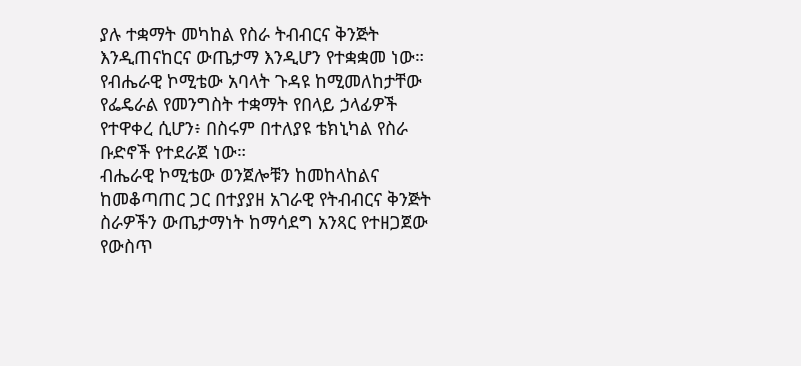ያሉ ተቋማት መካከል የስራ ትብብርና ቅንጅት እንዲጠናከርና ውጤታማ እንዲሆን የተቋቋመ ነው።
የብሔራዊ ኮሚቴው አባላት ጉዳዩ ከሚመለከታቸው የፌዴራል የመንግስት ተቋማት የበላይ ኃላፊዎች የተዋቀረ ሲሆን፥ በስሩም በተለያዩ ቴክኒካል የስራ ቡድኖች የተደራጀ ነው።
ብሔራዊ ኮሚቴው ወንጀሎቹን ከመከላከልና ከመቆጣጠር ጋር በተያያዘ አገራዊ የትብብርና ቅንጅት ስራዎችን ውጤታማነት ከማሳደግ አንጻር የተዘጋጀው የውስጥ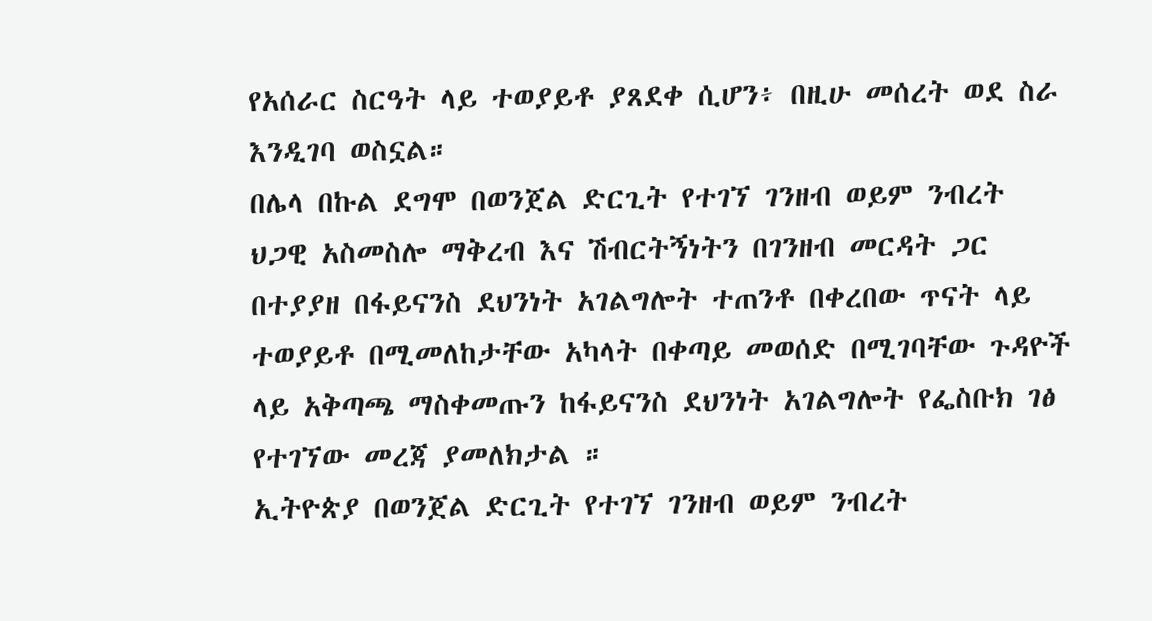የአሰራር ስርዓት ላይ ተወያይቶ ያጸደቀ ሲሆን፥ በዚሁ መሰረት ወደ ስራ እንዲገባ ወስኗል።
በሌላ በኩል ደግሞ በወንጀል ድርጊት የተገኘ ገንዘብ ወይም ንብረት ህጋዊ አስመስሎ ማቅረብ እና ሽብርትኝነትን በገንዘብ መርዳት ጋር በተያያዘ በፋይናንስ ደህንነት አገልግሎት ተጠንቶ በቀረበው ጥናት ላይ ተወያይቶ በሚመለከታቸው አካላት በቀጣይ መወሰድ በሚገባቸው ጉዳዮች ላይ አቅጣጫ ማስቀመጡን ከፋይናንስ ደህንነት አገልግሎት የፌስቡክ ገፅ የተገኘው መረጃ ያመለክታል ።
ኢትዮጵያ በወንጀል ድርጊት የተገኘ ገንዘብ ወይም ንብረት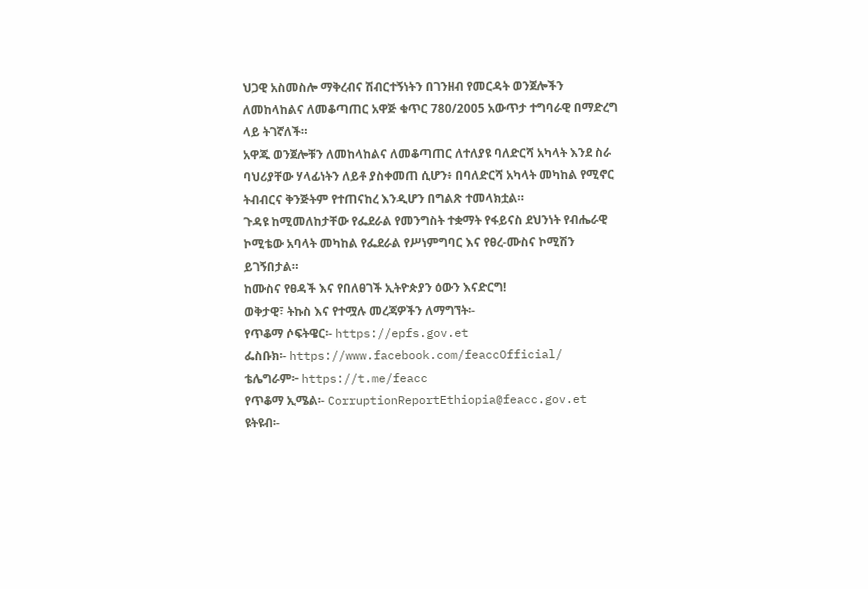ህጋዊ አስመስሎ ማቅረብና ሽብርተኝነትን በገንዘብ የመርዳት ወንጀሎችን ለመከላከልና ለመቆጣጠር አዋጅ ቁጥር 780/2005 አውጥታ ተግባራዊ በማድረግ ላይ ትገኛለች።
አዋጁ ወንጀሎቹን ለመከላከልና ለመቆጣጠር ለተለያዩ ባለድርሻ አካላት እንደ ስራ ባህሪያቸው ሃላፊነትን ለይቶ ያስቀመጠ ሲሆን፥ በባለድርሻ አካላት መካከል የሚኖር ትብብርና ቅንጅትም የተጠናከረ እንዲሆን በግልጽ ተመላክቷል።
ጉዳዩ ከሚመለከታቸው የፌደራል የመንግስት ተቋማት የፋይናስ ደህንነት የብሔራዊ ኮሚቴው አባላት መካከል የፌደራል የሥነምግባር እና የፀረ-ሙስና ኮሚሽን ይገኝበታል።
ከሙስና የፀዳች እና የበለፀገች ኢትዮጵያን ዕውን እናድርግ!
ወቅታዊ፣ ትኩስ እና የተሟሉ መረጃዎችን ለማግኘት፡-
የጥቆማ ሶፍትዌር፡- https://epfs.gov.et
ፌስቡክ፡- https://www.facebook.com/feaccOfficial/
ቴሌግራም፦ https://t.me/feacc
የጥቆማ ኢሜል፡- CorruptionReportEthiopia@feacc.gov.et
ዩትዩብ፡-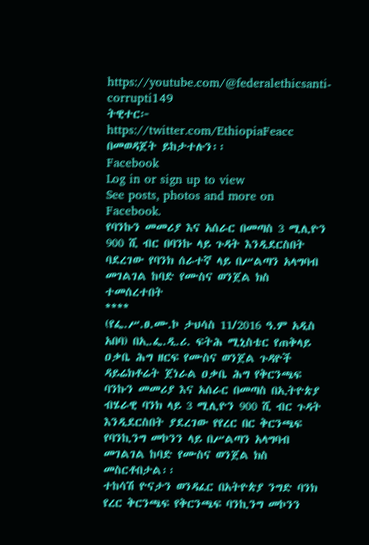https://youtube.com/@federalethicsanti-corrupti149
ትዊተር፦ https://twitter.com/EthiopiaFeacc በመወዳጀት ይከታተሉን፡፡
Facebook
Log in or sign up to view
See posts, photos and more on Facebook.
የባንኩን መመሪያ እና አሰራር በመጣስ 3 ሚሊዮን 900 ሺ ብር በባንኩ ላይ ጉዳት እንዲደርስበት ባደረገው የባንክ ሰራተኛ ላይ በሥልጣን አላግባብ መገልገል ከባድ የሙስና ወንጀል ክስ ተመሰረተበት
****
(የፌ.ሥ.ፀ.ሙ.ኮ ታህሳስ 11/2016 ዓ.ም አዲስ አበባ) በኢ.ፌ.ዲ.ሪ. ፍትሕ ሚኒስቴር የጠቅላይ ዐቃቤ ሕግ ዘርፍ የሙስና ወንጀል ጉዳዮች ዳይሬክቶሬት ጀነራል ዐቃቤ ሕግ የቅርንጫፍ ባንኩን መመሪያ እና አሰራር በመጣስ በኢትዮጵያ ብሄራዊ ባንክ ላይ 3 ሚሊዮን 900 ሺ ብር ጉዳት እንዲደርስበት ያደረገው የየረር በር ቅርንጫፍ የባንኪንግ መኮንን ላይ በሥልጣን አላግባብ መገልገል ከባድ የሙስና ወንጀል ክስ መስርቶበታል፡፡
ተከሳሽ ዮናታን ወንዳፈር በአትዮጵያ ንግድ ባንክ የረር ቅርንጫፍ የቅርንጫፍ ባንኪንግ መኮንን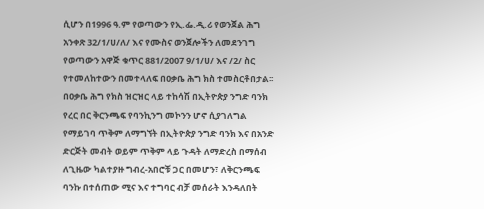ሲሆን በ1996 ዓ.ም የወጣውን የኢ.ፌ.ዲ.ሪ የወንጀል ሕግ አንቀጽ 32/1/ሀ/ለ/ እና የሙስና ወንጀሎችን ለመደንገግ የወጣውን አዋጅ ቁጥር 881/2007 9/1/ሀ/ እና /2/ ስር የተመለከተውን በመተላለፍ በዐቃቤ ሕግ ክስ ተመስርቶበታል፡፡
በዐቃቤ ሕግ የክስ ዝርዝር ላይ ተከሳሽ በኢትዮጵያ ንግድ ባንክ የረር በር ቅርንጫፍ የባንኪንግ መኮንን ሆኖ ሲያገለግል የማይገባ ጥቅም ለማግኘት በኢትዮጵያ ንግድ ባንክ እና በአንድ ድርጅት መብት ወይም ጥቅም ላይ ጉዳት ለማድረስ በማሰብ ለጊዜው ካልተያዙ ግብረ-አበሮቹ ጋር በመሆን፣ ለቅርንጫፍ ባንኩ በተሰጠው ሚና እና ተግባር ብቻ መሰራት እንዳለበት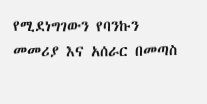የሚደነግገውን የባንኩን መመሪያ እና አሰራር በመጣስ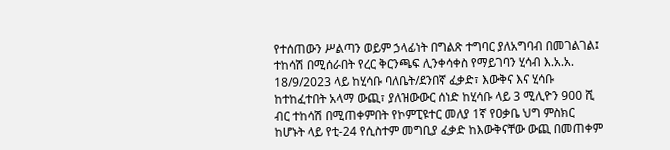የተሰጠውን ሥልጣን ወይም ኃላፊነት በግልጽ ተግባር ያለአግባብ በመገልገል፤
ተከሳሽ በሚሰራበት የረር ቅርንጫፍ ሊንቀሳቀስ የማይገባን ሂሳብ እ.አ.አ. 18/9/2023 ላይ ከሂሳቡ ባለቤት/ደንበኛ ፈቃድ፣ እውቅና እና ሂሳቡ ከተከፈተበት አላማ ውጪ፣ ያለዝውውር ሰነድ ከሂሳቡ ላይ 3 ሚሊዮን 900 ሺ ብር ተከሳሽ በሚጠቀምበት የኮምፒዩተር መለያ 1ኛ የዐቃቤ ህግ ምስክር ከሆኑት ላይ የቲ-24 የሲስተም መግቢያ ፈቃድ ከእውቅናቸው ውጪ በመጠቀም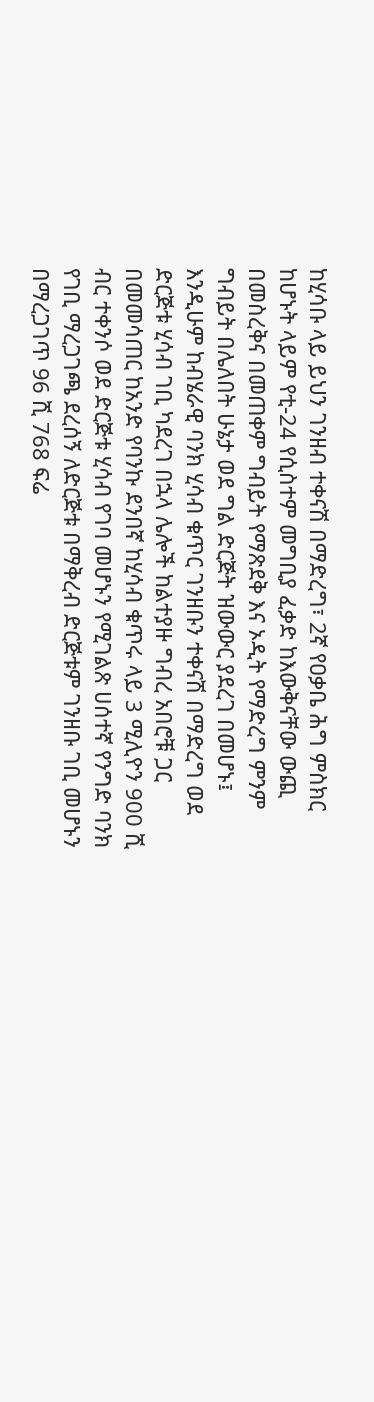ከሂሳቡ ላይ ይህን ገንዘብ ተቀናሽ በማድረግ፣ 2ኛ የዐቃቤ ሕግ ምስክር ከሆኑት ላይም የቲ-24 የሲስተም መግቢያ ፈቃድ ከእውቅናቸው ውጪ በመስረቅና በመጠቀም ግብይት የማጽደቅ እና ኦዲት የማድረግ ምንም ግብይት በሌለበት ሁኔታ ወደ ግል ድርጅት ዝውውር ያደረገ በመሆኑ፤
እንዲሁም ከብሄራዊ ባንክ ሂሳብ ቁጥር ገንዘቡን ተቀናሽ በማድረግ ወደ ድርጅቱ ሂሳብ ገቢ ካደረገ በኋላ ሌሎች ከልተያዙ ግብረ አበሮቹ ጋር በመመሳጠር ከአንድ የባንኩ ደንበኛ ከሂሳብ ቁጥሩ ላይ 3 ሚሊዮን 900 ሺ ብር ተቀንሶ ወደ ድርጅቱ ሂሳብ የገባ መሆኑን የሚገልጽ ሀሰተኛ የንግድ ባንክ የገቢ ማረጋገጫ ደረሰኝ ለድርጅቱ በማቅረብ ድርጅቱም ገንዘቡ ገቢ መሆኑን በማረጋገጥ 96 ሺ 768 ፍሬ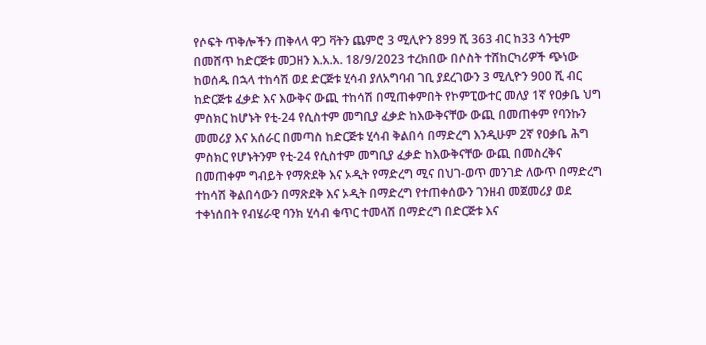የሶፍት ጥቅሎችን ጠቅላላ ዋጋ ቫትን ጨምሮ 3 ሚሊዮን 899 ሺ 363 ብር ከ33 ሳንቲም በመሸጥ ከድርጅቱ መጋዘን እ.አ.አ. 18/9/2023 ተረክበው በሶስት ተሸከርካሪዎች ጭነው ከወሰዱ በኋላ ተከሳሽ ወደ ድርጅቱ ሂሳብ ያለአግባብ ገቢ ያደረገውን 3 ሚሊዮን 900 ሺ ብር ከድርጅቱ ፈቃድ እና እውቅና ውጪ ተከሳሽ በሚጠቀምበት የኮምፒውተር መለያ 1ኛ የዐቃቤ ህግ ምስክር ከሆኑት የቲ-24 የሲስተም መግቢያ ፈቃድ ከእውቅናቸው ውጪ በመጠቀም የባንኩን መመሪያ እና አሰራር በመጣስ ከድርጅቱ ሂሳብ ቅልበሳ በማድረግ እንዲሁም 2ኛ የዐቃቤ ሕግ ምስክር የሆኑትንም የቲ-24 የሲስተም መግቢያ ፈቃድ ከእውቅናቸው ውጪ በመስረቅና በመጠቀም ግብይት የማጽደቅ እና ኦዲት የማድረግ ሚና በህገ-ወጥ መንገድ ለውጥ በማድረግ ተከሳሽ ቅልበሳውን በማጽደቅ እና ኦዲት በማድረግ የተጠቀሰውን ገንዘብ መጀመሪያ ወደ ተቀነሰበት የብሄራዊ ባንክ ሂሳብ ቁጥር ተመላሽ በማድረግ በድርጅቱ እና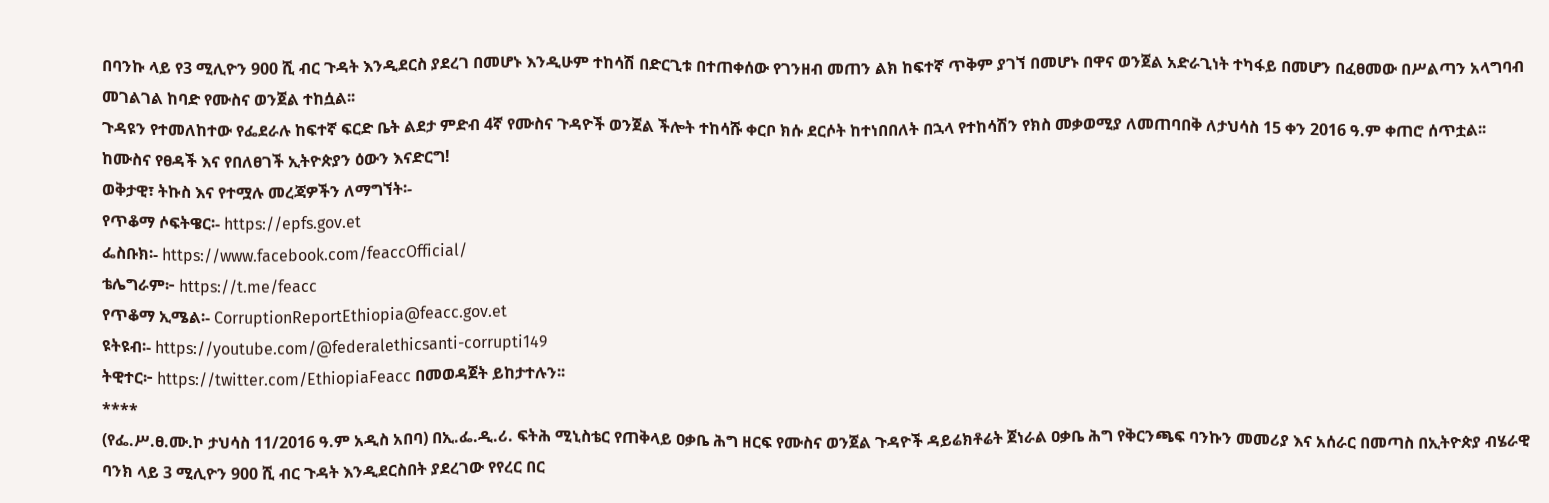በባንኩ ላይ የ3 ሚሊዮን 900 ሺ ብር ጉዳት እንዲደርስ ያደረገ በመሆኑ እንዲሁም ተከሳሽ በድርጊቱ በተጠቀሰው የገንዘብ መጠን ልክ ከፍተኛ ጥቅም ያገኘ በመሆኑ በዋና ወንጀል አድራጊነት ተካፋይ በመሆን በፈፀመው በሥልጣን አላግባብ መገልገል ከባድ የሙስና ወንጀል ተከሷል፡፡
ጉዳዩን የተመለከተው የፌደራሉ ከፍተኛ ፍርድ ቤት ልደታ ምድብ 4ኛ የሙስና ጉዳዮች ወንጀል ችሎት ተከሳሹ ቀርቦ ክሱ ደርሶት ከተነበበለት በኋላ የተከሳሽን የክስ መቃወሚያ ለመጠባበቅ ለታህሳስ 15 ቀን 2016 ዓ.ም ቀጠሮ ሰጥቷል፡፡
ከሙስና የፀዳች እና የበለፀገች ኢትዮጵያን ዕውን እናድርግ!
ወቅታዊ፣ ትኩስ እና የተሟሉ መረጃዎችን ለማግኘት፡-
የጥቆማ ሶፍትዌር፡- https://epfs.gov.et
ፌስቡክ፡- https://www.facebook.com/feaccOfficial/
ቴሌግራም፦ https://t.me/feacc
የጥቆማ ኢሜል፡- CorruptionReportEthiopia@feacc.gov.et
ዩትዩብ፡- https://youtube.com/@federalethicsanti-corrupti149
ትዊተር፦ https://twitter.com/EthiopiaFeacc በመወዳጀት ይከታተሉን፡፡
****
(የፌ.ሥ.ፀ.ሙ.ኮ ታህሳስ 11/2016 ዓ.ም አዲስ አበባ) በኢ.ፌ.ዲ.ሪ. ፍትሕ ሚኒስቴር የጠቅላይ ዐቃቤ ሕግ ዘርፍ የሙስና ወንጀል ጉዳዮች ዳይሬክቶሬት ጀነራል ዐቃቤ ሕግ የቅርንጫፍ ባንኩን መመሪያ እና አሰራር በመጣስ በኢትዮጵያ ብሄራዊ ባንክ ላይ 3 ሚሊዮን 900 ሺ ብር ጉዳት እንዲደርስበት ያደረገው የየረር በር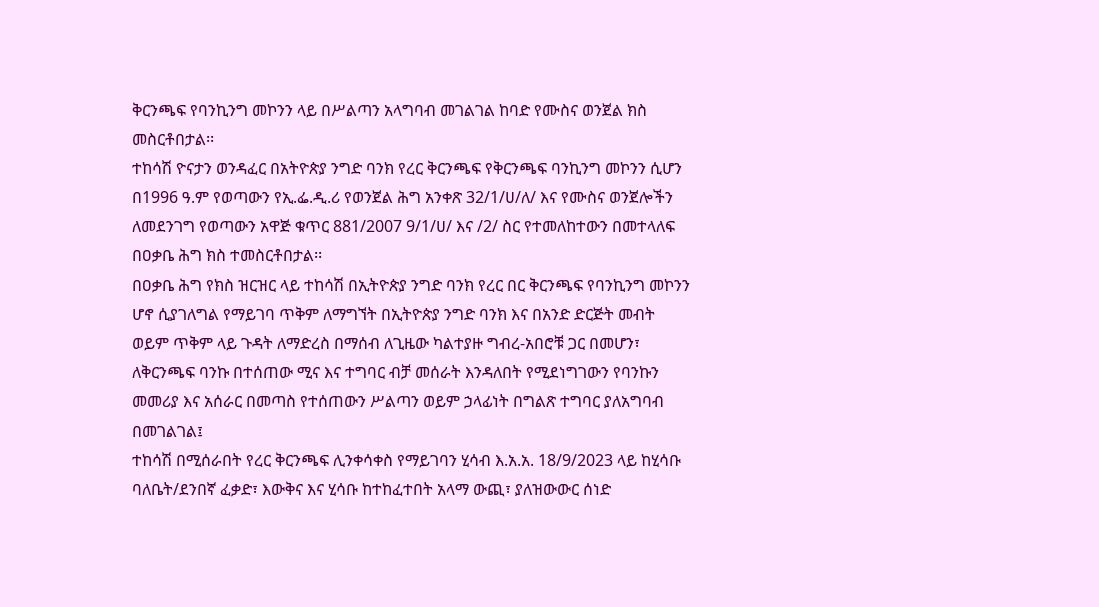ቅርንጫፍ የባንኪንግ መኮንን ላይ በሥልጣን አላግባብ መገልገል ከባድ የሙስና ወንጀል ክስ መስርቶበታል፡፡
ተከሳሽ ዮናታን ወንዳፈር በአትዮጵያ ንግድ ባንክ የረር ቅርንጫፍ የቅርንጫፍ ባንኪንግ መኮንን ሲሆን በ1996 ዓ.ም የወጣውን የኢ.ፌ.ዲ.ሪ የወንጀል ሕግ አንቀጽ 32/1/ሀ/ለ/ እና የሙስና ወንጀሎችን ለመደንገግ የወጣውን አዋጅ ቁጥር 881/2007 9/1/ሀ/ እና /2/ ስር የተመለከተውን በመተላለፍ በዐቃቤ ሕግ ክስ ተመስርቶበታል፡፡
በዐቃቤ ሕግ የክስ ዝርዝር ላይ ተከሳሽ በኢትዮጵያ ንግድ ባንክ የረር በር ቅርንጫፍ የባንኪንግ መኮንን ሆኖ ሲያገለግል የማይገባ ጥቅም ለማግኘት በኢትዮጵያ ንግድ ባንክ እና በአንድ ድርጅት መብት ወይም ጥቅም ላይ ጉዳት ለማድረስ በማሰብ ለጊዜው ካልተያዙ ግብረ-አበሮቹ ጋር በመሆን፣ ለቅርንጫፍ ባንኩ በተሰጠው ሚና እና ተግባር ብቻ መሰራት እንዳለበት የሚደነግገውን የባንኩን መመሪያ እና አሰራር በመጣስ የተሰጠውን ሥልጣን ወይም ኃላፊነት በግልጽ ተግባር ያለአግባብ በመገልገል፤
ተከሳሽ በሚሰራበት የረር ቅርንጫፍ ሊንቀሳቀስ የማይገባን ሂሳብ እ.አ.አ. 18/9/2023 ላይ ከሂሳቡ ባለቤት/ደንበኛ ፈቃድ፣ እውቅና እና ሂሳቡ ከተከፈተበት አላማ ውጪ፣ ያለዝውውር ሰነድ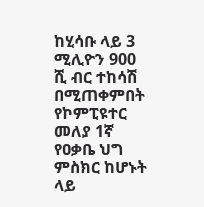ከሂሳቡ ላይ 3 ሚሊዮን 900 ሺ ብር ተከሳሽ በሚጠቀምበት የኮምፒዩተር መለያ 1ኛ የዐቃቤ ህግ ምስክር ከሆኑት ላይ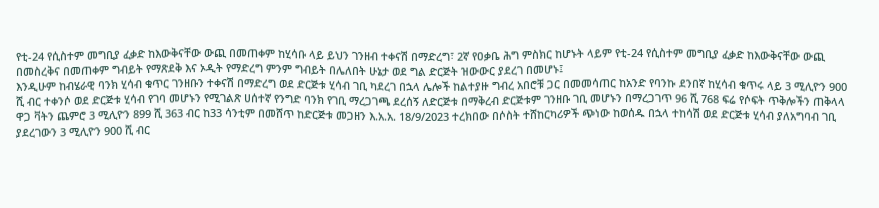የቲ-24 የሲስተም መግቢያ ፈቃድ ከእውቅናቸው ውጪ በመጠቀም ከሂሳቡ ላይ ይህን ገንዘብ ተቀናሽ በማድረግ፣ 2ኛ የዐቃቤ ሕግ ምስክር ከሆኑት ላይም የቲ-24 የሲስተም መግቢያ ፈቃድ ከእውቅናቸው ውጪ በመስረቅና በመጠቀም ግብይት የማጽደቅ እና ኦዲት የማድረግ ምንም ግብይት በሌለበት ሁኔታ ወደ ግል ድርጅት ዝውውር ያደረገ በመሆኑ፤
እንዲሁም ከብሄራዊ ባንክ ሂሳብ ቁጥር ገንዘቡን ተቀናሽ በማድረግ ወደ ድርጅቱ ሂሳብ ገቢ ካደረገ በኋላ ሌሎች ከልተያዙ ግብረ አበሮቹ ጋር በመመሳጠር ከአንድ የባንኩ ደንበኛ ከሂሳብ ቁጥሩ ላይ 3 ሚሊዮን 900 ሺ ብር ተቀንሶ ወደ ድርጅቱ ሂሳብ የገባ መሆኑን የሚገልጽ ሀሰተኛ የንግድ ባንክ የገቢ ማረጋገጫ ደረሰኝ ለድርጅቱ በማቅረብ ድርጅቱም ገንዘቡ ገቢ መሆኑን በማረጋገጥ 96 ሺ 768 ፍሬ የሶፍት ጥቅሎችን ጠቅላላ ዋጋ ቫትን ጨምሮ 3 ሚሊዮን 899 ሺ 363 ብር ከ33 ሳንቲም በመሸጥ ከድርጅቱ መጋዘን እ.አ.አ. 18/9/2023 ተረክበው በሶስት ተሸከርካሪዎች ጭነው ከወሰዱ በኋላ ተከሳሽ ወደ ድርጅቱ ሂሳብ ያለአግባብ ገቢ ያደረገውን 3 ሚሊዮን 900 ሺ ብር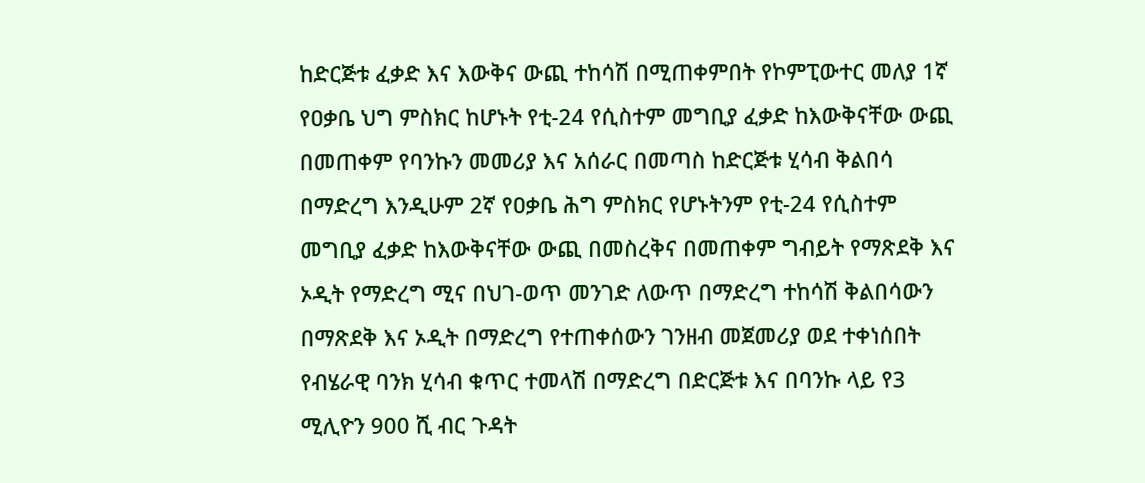ከድርጅቱ ፈቃድ እና እውቅና ውጪ ተከሳሽ በሚጠቀምበት የኮምፒውተር መለያ 1ኛ የዐቃቤ ህግ ምስክር ከሆኑት የቲ-24 የሲስተም መግቢያ ፈቃድ ከእውቅናቸው ውጪ በመጠቀም የባንኩን መመሪያ እና አሰራር በመጣስ ከድርጅቱ ሂሳብ ቅልበሳ በማድረግ እንዲሁም 2ኛ የዐቃቤ ሕግ ምስክር የሆኑትንም የቲ-24 የሲስተም መግቢያ ፈቃድ ከእውቅናቸው ውጪ በመስረቅና በመጠቀም ግብይት የማጽደቅ እና ኦዲት የማድረግ ሚና በህገ-ወጥ መንገድ ለውጥ በማድረግ ተከሳሽ ቅልበሳውን በማጽደቅ እና ኦዲት በማድረግ የተጠቀሰውን ገንዘብ መጀመሪያ ወደ ተቀነሰበት የብሄራዊ ባንክ ሂሳብ ቁጥር ተመላሽ በማድረግ በድርጅቱ እና በባንኩ ላይ የ3 ሚሊዮን 900 ሺ ብር ጉዳት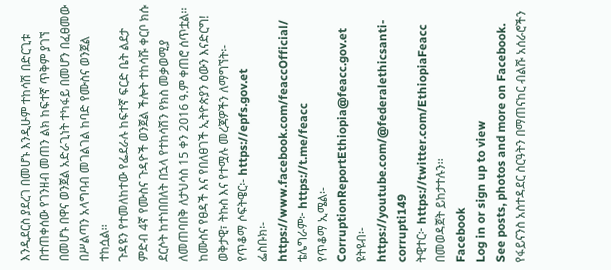እንዲደርስ ያደረገ በመሆኑ እንዲሁም ተከሳሽ በድርጊቱ በተጠቀሰው የገንዘብ መጠን ልክ ከፍተኛ ጥቅም ያገኘ በመሆኑ በዋና ወንጀል አድራጊነት ተካፋይ በመሆን በፈፀመው በሥልጣን አላግባብ መገልገል ከባድ የሙስና ወንጀል ተከሷል፡፡
ጉዳዩን የተመለከተው የፌደራሉ ከፍተኛ ፍርድ ቤት ልደታ ምድብ 4ኛ የሙስና ጉዳዮች ወንጀል ችሎት ተከሳሹ ቀርቦ ክሱ ደርሶት ከተነበበለት በኋላ የተከሳሽን የክስ መቃወሚያ ለመጠባበቅ ለታህሳስ 15 ቀን 2016 ዓ.ም ቀጠሮ ሰጥቷል፡፡
ከሙስና የፀዳች እና የበለፀገች ኢትዮጵያን ዕውን እናድርግ!
ወቅታዊ፣ ትኩስ እና የተሟሉ መረጃዎችን ለማግኘት፡-
የጥቆማ ሶፍትዌር፡- https://epfs.gov.et
ፌስቡክ፡- https://www.facebook.com/feaccOfficial/
ቴሌግራም፦ https://t.me/feacc
የጥቆማ ኢሜል፡- CorruptionReportEthiopia@feacc.gov.et
ዩትዩብ፡- https://youtube.com/@federalethicsanti-corrupti149
ትዊተር፦ https://twitter.com/EthiopiaFeacc በመወዳጀት ይከታተሉን፡፡
Facebook
Log in or sign up to view
See posts, photos and more on Facebook.
የፋይናንስ አስተዳደር ስርዓትን በማጠናከር ብልሹ አሰራሮችን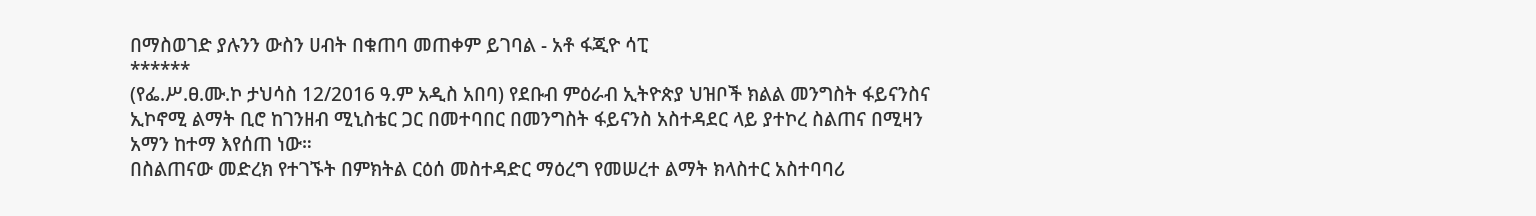በማስወገድ ያሉንን ውስን ሀብት በቁጠባ መጠቀም ይገባል - አቶ ፋጂዮ ሳፒ
******
(የፌ.ሥ.ፀ.ሙ.ኮ ታህሳስ 12/2016 ዓ.ም አዲስ አበባ) የደቡብ ምዕራብ ኢትዮጵያ ህዝቦች ክልል መንግስት ፋይናንስና ኢኮኖሚ ልማት ቢሮ ከገንዘብ ሚኒስቴር ጋር በመተባበር በመንግስት ፋይናንስ አስተዳደር ላይ ያተኮረ ስልጠና በሚዛን አማን ከተማ እየሰጠ ነው።
በስልጠናው መድረክ የተገኙት በምክትል ርዕሰ መስተዳድር ማዕረግ የመሠረተ ልማት ክላስተር አስተባባሪ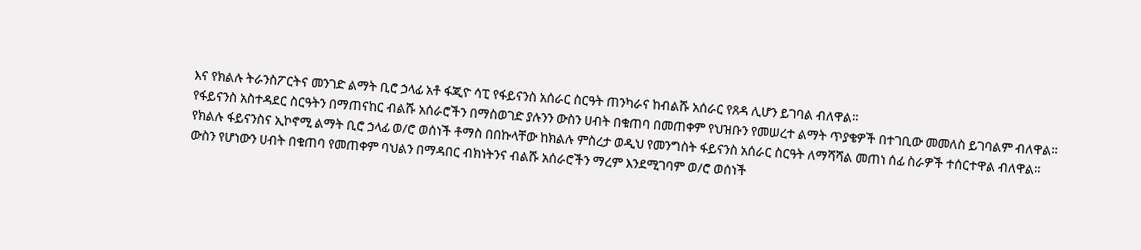እና የክልሉ ትራንስፖርትና መንገድ ልማት ቢሮ ኃላፊ አቶ ፋጂዮ ሳፒ የፋይናንስ አሰራር ስርዓት ጠንካራና ከብልሹ አሰራር የጸዳ ሊሆን ይገባል ብለዋል።
የፋይናንስ አስተዳደር ስርዓትን በማጠናከር ብልሹ አሰራሮችን በማስወገድ ያሉንን ውስን ሀብት በቁጠባ በመጠቀም የህዝቡን የመሠረተ ልማት ጥያቄዎች በተገቢው መመለስ ይገባልም ብለዋል።
የክልሉ ፋይናንስና ኢኮኖሚ ልማት ቢሮ ኃላፊ ወ/ሮ ወሰነች ቶማስ በበኩላቸው ከክልሉ ምስረታ ወዲህ የመንግስት ፋይናንስ አሰራር ስርዓት ለማሻሻል መጠነ ሰፊ ስራዎች ተሰርተዋል ብለዋል።
ውስን የሆነውን ሀብት በቁጠባ የመጠቀም ባህልን በማዳበር ብክነትንና ብልሹ አሰራሮችን ማረም እንደሚገባም ወ/ሮ ወሰነች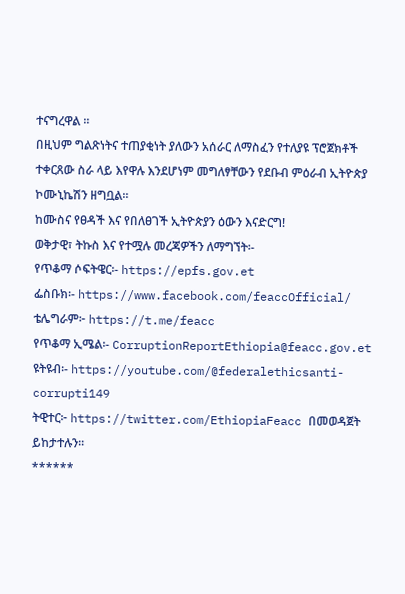ተናግረዋል ።
በዚህም ግልጽነትና ተጠያቂነት ያለውን አሰራር ለማስፈን የተለያዩ ፕሮጀክቶች ተቀርጸው ስራ ላይ እየዋሉ እንደሆነም መግለፃቸውን የደቡብ ምዕራብ ኢትዮጵያ ኮሙኒኬሽን ዘግቧል።
ከሙስና የፀዳች እና የበለፀገች ኢትዮጵያን ዕውን እናድርግ!
ወቅታዊ፣ ትኩስ እና የተሟሉ መረጃዎችን ለማግኘት፡-
የጥቆማ ሶፍትዌር፡- https://epfs.gov.et
ፌስቡክ፡- https://www.facebook.com/feaccOfficial/
ቴሌግራም፦ https://t.me/feacc
የጥቆማ ኢሜል፡- CorruptionReportEthiopia@feacc.gov.et
ዩትዩብ፡- https://youtube.com/@federalethicsanti-corrupti149
ትዊተር፦ https://twitter.com/EthiopiaFeacc በመወዳጀት ይከታተሉን፡፡
******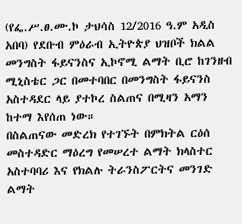(የፌ.ሥ.ፀ.ሙ.ኮ ታህሳስ 12/2016 ዓ.ም አዲስ አበባ) የደቡብ ምዕራብ ኢትዮጵያ ህዝቦች ክልል መንግስት ፋይናንስና ኢኮኖሚ ልማት ቢሮ ከገንዘብ ሚኒስቴር ጋር በመተባበር በመንግስት ፋይናንስ አስተዳደር ላይ ያተኮረ ስልጠና በሚዛን አማን ከተማ እየሰጠ ነው።
በስልጠናው መድረክ የተገኙት በምክትል ርዕሰ መስተዳድር ማዕረግ የመሠረተ ልማት ክላስተር አስተባባሪ እና የክልሉ ትራንስፖርትና መንገድ ልማት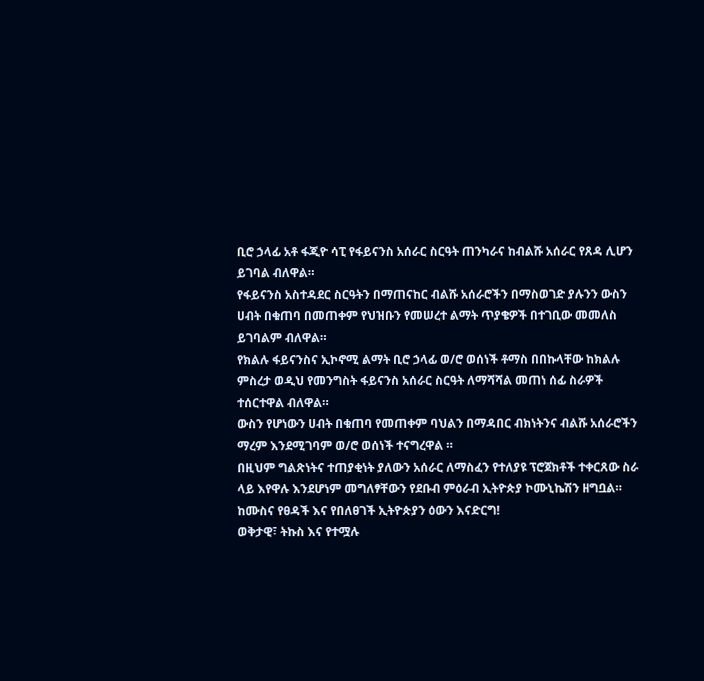ቢሮ ኃላፊ አቶ ፋጂዮ ሳፒ የፋይናንስ አሰራር ስርዓት ጠንካራና ከብልሹ አሰራር የጸዳ ሊሆን ይገባል ብለዋል።
የፋይናንስ አስተዳደር ስርዓትን በማጠናከር ብልሹ አሰራሮችን በማስወገድ ያሉንን ውስን ሀብት በቁጠባ በመጠቀም የህዝቡን የመሠረተ ልማት ጥያቄዎች በተገቢው መመለስ ይገባልም ብለዋል።
የክልሉ ፋይናንስና ኢኮኖሚ ልማት ቢሮ ኃላፊ ወ/ሮ ወሰነች ቶማስ በበኩላቸው ከክልሉ ምስረታ ወዲህ የመንግስት ፋይናንስ አሰራር ስርዓት ለማሻሻል መጠነ ሰፊ ስራዎች ተሰርተዋል ብለዋል።
ውስን የሆነውን ሀብት በቁጠባ የመጠቀም ባህልን በማዳበር ብክነትንና ብልሹ አሰራሮችን ማረም እንደሚገባም ወ/ሮ ወሰነች ተናግረዋል ።
በዚህም ግልጽነትና ተጠያቂነት ያለውን አሰራር ለማስፈን የተለያዩ ፕሮጀክቶች ተቀርጸው ስራ ላይ እየዋሉ እንደሆነም መግለፃቸውን የደቡብ ምዕራብ ኢትዮጵያ ኮሙኒኬሽን ዘግቧል።
ከሙስና የፀዳች እና የበለፀገች ኢትዮጵያን ዕውን እናድርግ!
ወቅታዊ፣ ትኩስ እና የተሟሉ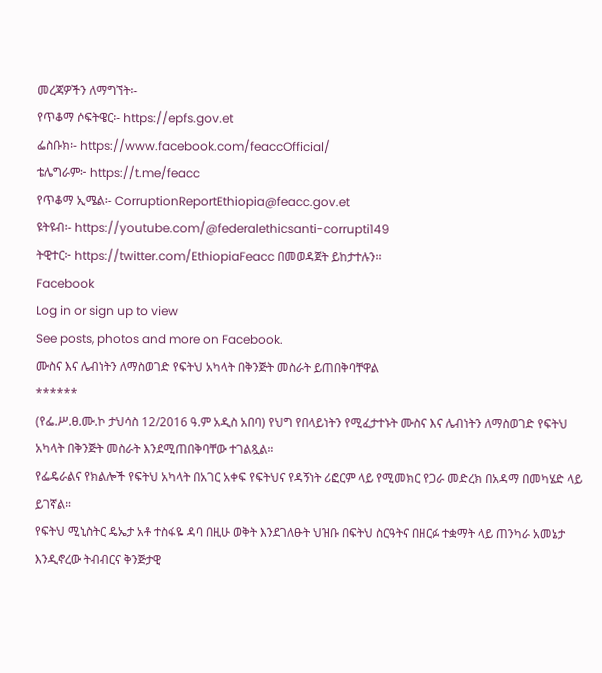መረጃዎችን ለማግኘት፡-
የጥቆማ ሶፍትዌር፡- https://epfs.gov.et
ፌስቡክ፡- https://www.facebook.com/feaccOfficial/
ቴሌግራም፦ https://t.me/feacc
የጥቆማ ኢሜል፡- CorruptionReportEthiopia@feacc.gov.et
ዩትዩብ፡- https://youtube.com/@federalethicsanti-corrupti149
ትዊተር፦ https://twitter.com/EthiopiaFeacc በመወዳጀት ይከታተሉን፡፡
Facebook
Log in or sign up to view
See posts, photos and more on Facebook.
ሙስና እና ሌብነትን ለማስወገድ የፍትህ አካላት በቅንጅት መስራት ይጠበቅባቸዋል
******
(የፌ.ሥ.ፀ.ሙ.ኮ ታህሳስ 12/2016 ዓ.ም አዲስ አበባ) የህግ የበላይነትን የሚፈታተኑት ሙስና እና ሌብነትን ለማስወገድ የፍትህ አካላት በቅንጅት መስራት እንደሚጠበቅባቸው ተገልጿል።
የፌዴራልና የክልሎች የፍትህ አካላት በአገር አቀፍ የፍትህና የዳኝነት ሪፎርም ላይ የሚመክር የጋራ መድረክ በአዳማ በመካሄድ ላይ ይገኛል።
የፍትህ ሚኒስትር ዴኤታ አቶ ተስፋዬ ዳባ በዚሁ ወቅት እንደገለፁት ህዝቡ በፍትህ ስርዓትና በዘርፉ ተቋማት ላይ ጠንካራ አመኔታ እንዲኖረው ትብብርና ቅንጅታዊ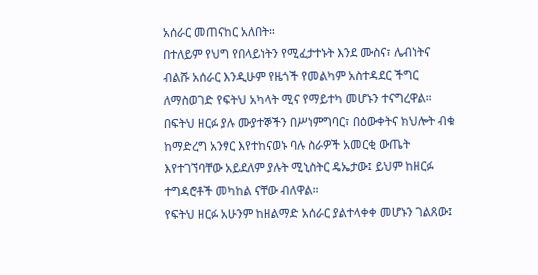አሰራር መጠናከር አለበት።
በተለይም የህግ የበላይነትን የሚፈታተኑት እንደ ሙስና፣ ሌብነትና ብልሹ አሰራር እንዲሁም የዜጎች የመልካም አስተዳደር ችግር ለማስወገድ የፍትህ አካላት ሚና የማይተካ መሆኑን ተናግረዋል።
በፍትህ ዘርፉ ያሉ ሙያተኞችን በሥነምግባር፣ በዕውቀትና ክህሎት ብቁ ከማድረግ አንፃር እየተከናወኑ ባሉ ስራዎች አመርቂ ውጤት እየተገኘባቸው አይደለም ያሉት ሚኒስትር ዴኤታው፤ ይህም ከዘርፉ ተግዳሮቶች መካከል ናቸው ብለዋል።
የፍትህ ዘርፉ አሁንም ከዘልማድ አሰራር ያልተላቀቀ መሆኑን ገልጸው፤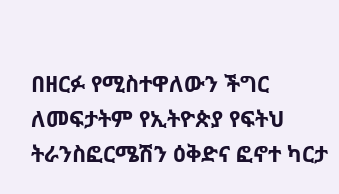በዘርፉ የሚስተዋለውን ችግር ለመፍታትም የኢትዮጵያ የፍትህ ትራንስፎርሜሽን ዕቅድና ፎኖተ ካርታ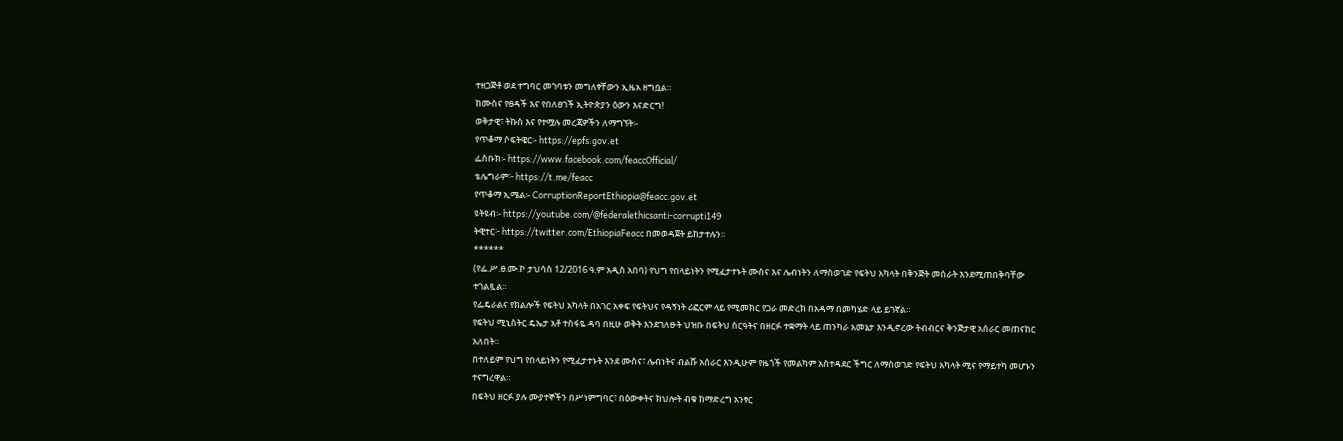ተዘጋጅቶ ወደ ተግባር መገባቱን መግለፃቸውን ኢዜአ ዘግቧል።
ከሙስና የፀዳች እና የበለፀገች ኢትዮጵያን ዕውን እናድርግ!
ወቅታዊ፣ ትኩስ እና የተሟሉ መረጃዎችን ለማግኘት፡-
የጥቆማ ሶፍትዌር፡- https://epfs.gov.et
ፌስቡክ፡- https://www.facebook.com/feaccOfficial/
ቴሌግራም፦ https://t.me/feacc
የጥቆማ ኢሜል፡- CorruptionReportEthiopia@feacc.gov.et
ዩትዩብ፡- https://youtube.com/@federalethicsanti-corrupti149
ትዊተር፦ https://twitter.com/EthiopiaFeacc በመወዳጀት ይከታተሉን፡፡
******
(የፌ.ሥ.ፀ.ሙ.ኮ ታህሳስ 12/2016 ዓ.ም አዲስ አበባ) የህግ የበላይነትን የሚፈታተኑት ሙስና እና ሌብነትን ለማስወገድ የፍትህ አካላት በቅንጅት መስራት እንደሚጠበቅባቸው ተገልጿል።
የፌዴራልና የክልሎች የፍትህ አካላት በአገር አቀፍ የፍትህና የዳኝነት ሪፎርም ላይ የሚመክር የጋራ መድረክ በአዳማ በመካሄድ ላይ ይገኛል።
የፍትህ ሚኒስትር ዴኤታ አቶ ተስፋዬ ዳባ በዚሁ ወቅት እንደገለፁት ህዝቡ በፍትህ ስርዓትና በዘርፉ ተቋማት ላይ ጠንካራ አመኔታ እንዲኖረው ትብብርና ቅንጅታዊ አሰራር መጠናከር አለበት።
በተለይም የህግ የበላይነትን የሚፈታተኑት እንደ ሙስና፣ ሌብነትና ብልሹ አሰራር እንዲሁም የዜጎች የመልካም አስተዳደር ችግር ለማስወገድ የፍትህ አካላት ሚና የማይተካ መሆኑን ተናግረዋል።
በፍትህ ዘርፉ ያሉ ሙያተኞችን በሥነምግባር፣ በዕውቀትና ክህሎት ብቁ ከማድረግ አንፃር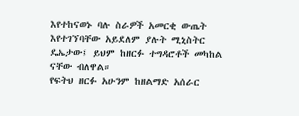እየተከናወኑ ባሉ ስራዎች አመርቂ ውጤት እየተገኘባቸው አይደለም ያሉት ሚኒስትር ዴኤታው፤ ይህም ከዘርፉ ተግዳሮቶች መካከል ናቸው ብለዋል።
የፍትህ ዘርፉ አሁንም ከዘልማድ አሰራር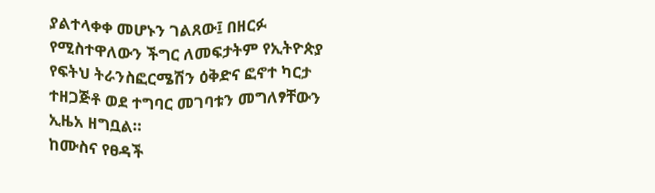ያልተላቀቀ መሆኑን ገልጸው፤ በዘርፉ የሚስተዋለውን ችግር ለመፍታትም የኢትዮጵያ የፍትህ ትራንስፎርሜሽን ዕቅድና ፎኖተ ካርታ ተዘጋጅቶ ወደ ተግባር መገባቱን መግለፃቸውን ኢዜአ ዘግቧል።
ከሙስና የፀዳች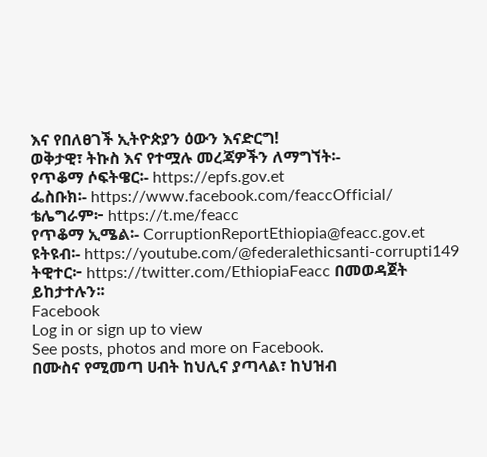እና የበለፀገች ኢትዮጵያን ዕውን እናድርግ!
ወቅታዊ፣ ትኩስ እና የተሟሉ መረጃዎችን ለማግኘት፡-
የጥቆማ ሶፍትዌር፡- https://epfs.gov.et
ፌስቡክ፡- https://www.facebook.com/feaccOfficial/
ቴሌግራም፦ https://t.me/feacc
የጥቆማ ኢሜል፡- CorruptionReportEthiopia@feacc.gov.et
ዩትዩብ፡- https://youtube.com/@federalethicsanti-corrupti149
ትዊተር፦ https://twitter.com/EthiopiaFeacc በመወዳጀት ይከታተሉን፡፡
Facebook
Log in or sign up to view
See posts, photos and more on Facebook.
በሙስና የሚመጣ ሀብት ከህሊና ያጣላል፣ ከህዝብ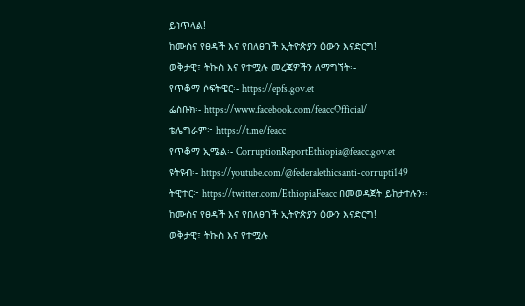ይነጥላል!
ከሙስና የፀዳች እና የበለፀገች ኢትዮጵያን ዕውን እናድርግ!
ወቅታዊ፣ ትኩስ እና የተሟሉ መረጃዎችን ለማግኘት፡-
የጥቆማ ሶፍትዌር፡- https://epfs.gov.et
ፌስቡክ፡- https://www.facebook.com/feaccOfficial/
ቴሌግራም፦ https://t.me/feacc
የጥቆማ ኢሜል፡- CorruptionReportEthiopia@feacc.gov.et
ዩትዩብ፡- https://youtube.com/@federalethicsanti-corrupti149
ትዊተር፦ https://twitter.com/EthiopiaFeacc በመወዳጀት ይከታተሉን፡፡
ከሙስና የፀዳች እና የበለፀገች ኢትዮጵያን ዕውን እናድርግ!
ወቅታዊ፣ ትኩስ እና የተሟሉ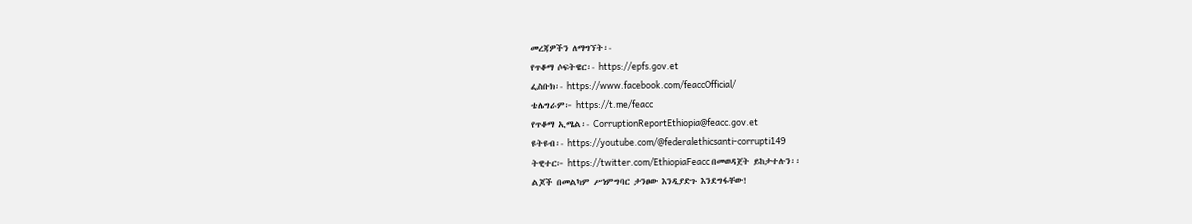መረጃዎችን ለማግኘት፡-
የጥቆማ ሶፍትዌር፡- https://epfs.gov.et
ፌስቡክ፡- https://www.facebook.com/feaccOfficial/
ቴሌግራም፦ https://t.me/feacc
የጥቆማ ኢሜል፡- CorruptionReportEthiopia@feacc.gov.et
ዩትዩብ፡- https://youtube.com/@federalethicsanti-corrupti149
ትዊተር፦ https://twitter.com/EthiopiaFeacc በመወዳጀት ይከታተሉን፡፡
ልጆች በመልካም ሥነምግባር ታንፀው እንዲያድጉ እንደግፋቸው!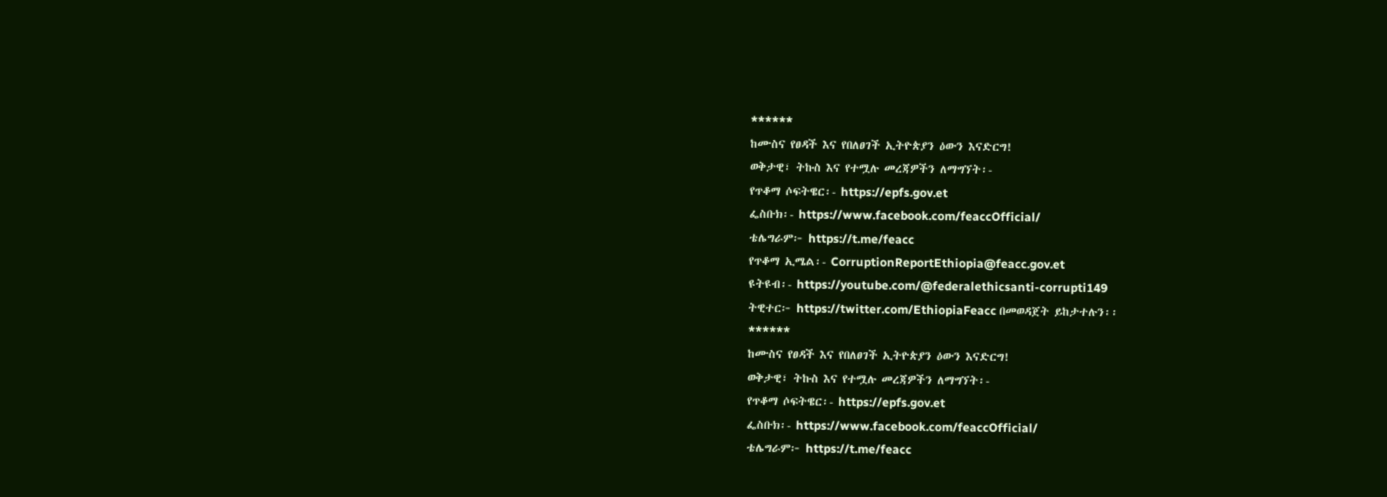******
ከሙስና የፀዳች እና የበለፀገች ኢትዮጵያን ዕውን እናድርግ!
ወቅታዊ፣ ትኩስ እና የተሟሉ መረጃዎችን ለማግኘት፡-
የጥቆማ ሶፍትዌር፡- https://epfs.gov.et
ፌስቡክ፡- https://www.facebook.com/feaccOfficial/
ቴሌግራም፦ https://t.me/feacc
የጥቆማ ኢሜል፡- CorruptionReportEthiopia@feacc.gov.et
ዩትዩብ፡- https://youtube.com/@federalethicsanti-corrupti149
ትዊተር፦ https://twitter.com/EthiopiaFeacc በመወዳጀት ይከታተሉን፡፡
******
ከሙስና የፀዳች እና የበለፀገች ኢትዮጵያን ዕውን እናድርግ!
ወቅታዊ፣ ትኩስ እና የተሟሉ መረጃዎችን ለማግኘት፡-
የጥቆማ ሶፍትዌር፡- https://epfs.gov.et
ፌስቡክ፡- https://www.facebook.com/feaccOfficial/
ቴሌግራም፦ https://t.me/feacc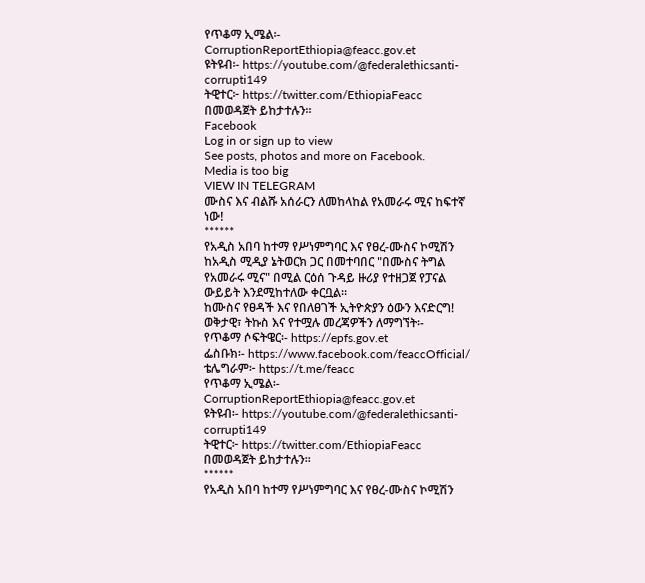የጥቆማ ኢሜል፡- CorruptionReportEthiopia@feacc.gov.et
ዩትዩብ፡- https://youtube.com/@federalethicsanti-corrupti149
ትዊተር፦ https://twitter.com/EthiopiaFeacc በመወዳጀት ይከታተሉን፡፡
Facebook
Log in or sign up to view
See posts, photos and more on Facebook.
Media is too big
VIEW IN TELEGRAM
ሙስና እና ብልሹ አሰራርን ለመከላከል የአመራሩ ሚና ከፍተኛ ነው!
******
የአዲስ አበባ ከተማ የሥነምግባር እና የፀረ-ሙስና ኮሚሽን ከአዲስ ሚዲያ ኔትወርክ ጋር በመተባበር "በሙስና ትግል የአመራሩ ሚና" በሚል ርዕሰ ጉዳይ ዙሪያ የተዘጋጀ የፓናል ውይይት እንደሚከተለው ቀርቧል።
ከሙስና የፀዳች እና የበለፀገች ኢትዮጵያን ዕውን እናድርግ!
ወቅታዊ፣ ትኩስ እና የተሟሉ መረጃዎችን ለማግኘት፡-
የጥቆማ ሶፍትዌር፡- https://epfs.gov.et
ፌስቡክ፡- https://www.facebook.com/feaccOfficial/
ቴሌግራም፦ https://t.me/feacc
የጥቆማ ኢሜል፡- CorruptionReportEthiopia@feacc.gov.et
ዩትዩብ፡- https://youtube.com/@federalethicsanti-corrupti149
ትዊተር፦ https://twitter.com/EthiopiaFeacc በመወዳጀት ይከታተሉን፡፡
******
የአዲስ አበባ ከተማ የሥነምግባር እና የፀረ-ሙስና ኮሚሽን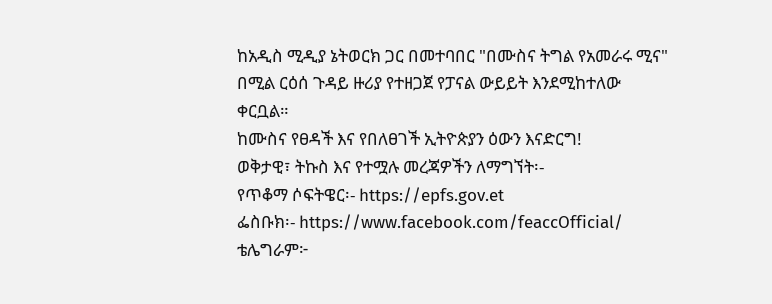ከአዲስ ሚዲያ ኔትወርክ ጋር በመተባበር "በሙስና ትግል የአመራሩ ሚና" በሚል ርዕሰ ጉዳይ ዙሪያ የተዘጋጀ የፓናል ውይይት እንደሚከተለው ቀርቧል።
ከሙስና የፀዳች እና የበለፀገች ኢትዮጵያን ዕውን እናድርግ!
ወቅታዊ፣ ትኩስ እና የተሟሉ መረጃዎችን ለማግኘት፡-
የጥቆማ ሶፍትዌር፡- https://epfs.gov.et
ፌስቡክ፡- https://www.facebook.com/feaccOfficial/
ቴሌግራም፦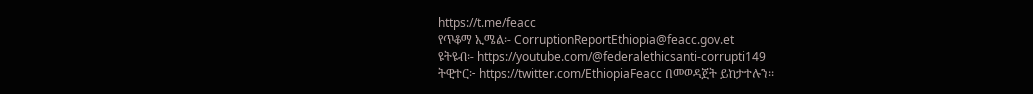https://t.me/feacc
የጥቆማ ኢሜል፡- CorruptionReportEthiopia@feacc.gov.et
ዩትዩብ፡- https://youtube.com/@federalethicsanti-corrupti149
ትዊተር፦ https://twitter.com/EthiopiaFeacc በመወዳጀት ይከታተሉን፡፡